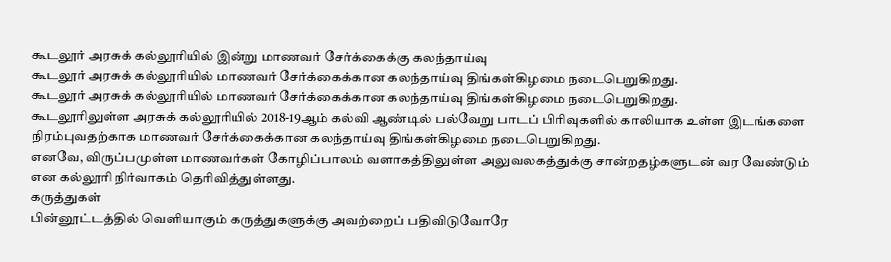கூடலூர் அரசுக் கல்லூரியில் இன்று மாணவர் சேர்க்கைக்கு கலந்தாய்வு
கூடலூர் அரசுக் கல்லூரியில் மாணவர் சேர்க்கைக்கான கலந்தாய்வு திங்கள்கிழமை நடைபெறுகிறது.
கூடலூர் அரசுக் கல்லூரியில் மாணவர் சேர்க்கைக்கான கலந்தாய்வு திங்கள்கிழமை நடைபெறுகிறது.
கூடலூரிலுள்ள அரசுக் கல்லூரியில் 2018-19ஆம் கல்வி ஆண்டில் பல்வேறு பாடப் பிரிவுகளில் காலியாக உள்ள இடங்களை நிரம்புவதற்காக மாணவர் சேர்க்கைக்கான கலந்தாய்வு திங்கள்கிழமை நடைபெறுகிறது.
எனவே, விருப்பமுள்ள மாணவர்கள் கோழிப்பாலம் வளாகத்திலுள்ள அலுவலகத்துக்கு சான்றதழ்களுடன் வர வேண்டும் என கல்லூரி நிர்வாகம் தெரிவித்துள்ளது.
கருத்துகள்
பின்னூட்டத்தில் வெளியாகும் கருத்துகளுக்கு அவற்றைப் பதிவிடுவோரே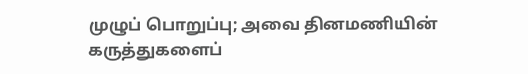முழுப் பொறுப்பு; அவை தினமணியின் கருத்துகளைப்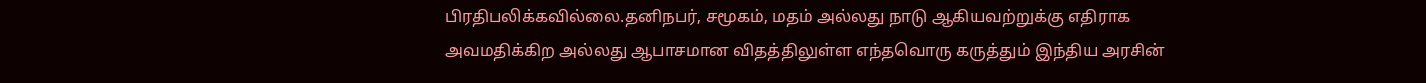பிரதிபலிக்கவில்லை.தனிநபர், சமூகம், மதம் அல்லது நாடு ஆகியவற்றுக்கு எதிராக அவமதிக்கிற அல்லது ஆபாசமான விதத்திலுள்ள எந்தவொரு கருத்தும் இந்திய அரசின்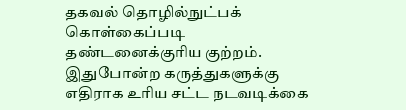தகவல் தொழில்நுட்பக் கொள்கைப்படி தண்டனைக்குரிய குற்றம். இதுபோன்ற கருத்துகளுக்கு எதிராக உரிய சட்ட நடவடிக்கை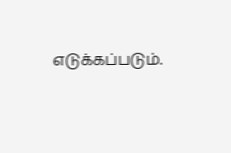எடுக்கப்படும்.